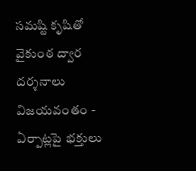సమష్టి కృషితో వైకుంఠ ద్వార దర్శనాలు విజయవంతం - ఏర్పాట్లపై భక్తులు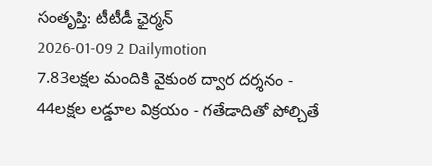సంతృప్తి: టీటీడీ ఛైర్మన్
2026-01-09 2 Dailymotion
7.83లక్షల మందికి వైకుంఠ ద్వార దర్శనం - 44లక్షల లడ్డూల విక్రయం - గతేడాదితో పోల్చితే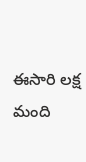ఈసారి లక్ష మంది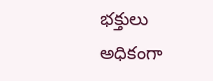భక్తులు అధికంగా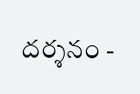దర్శనం -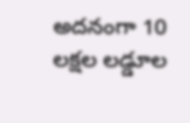అదనంగా 10 లక్షల లడ్డూల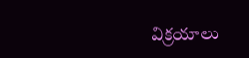విక్రయాలు